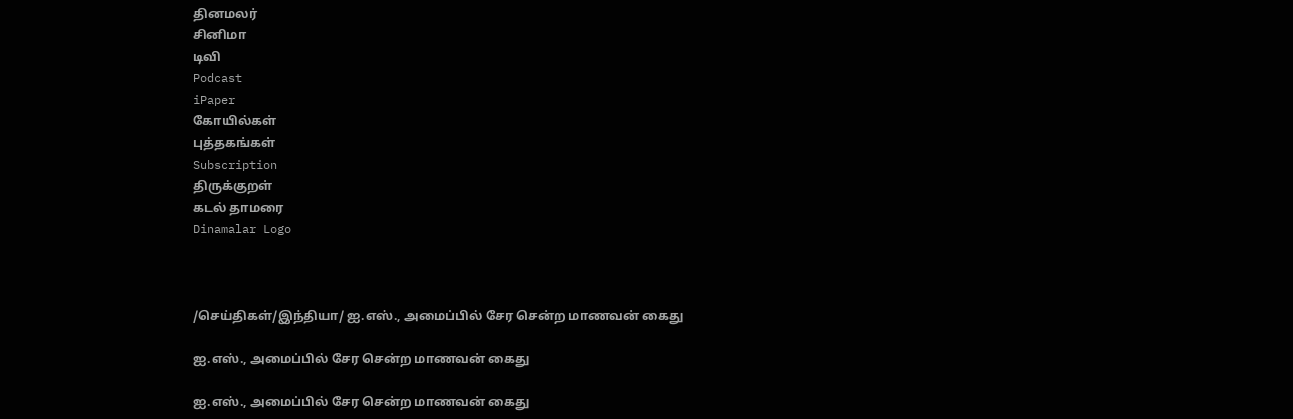தினமலர்
சினிமா
டிவி
Podcast
iPaper
கோயில்கள்
புத்தகங்கள்
Subscription
திருக்குறள்
கடல் தாமரை
Dinamalar Logo



/செய்திகள்/இந்தியா/ ஐ.எஸ்., அமைப்பில் சேர சென்ற மாணவன் கைது

ஐ.எஸ்., அமைப்பில் சேர சென்ற மாணவன் கைது

ஐ.எஸ்., அமைப்பில் சேர சென்ற மாணவன் கைது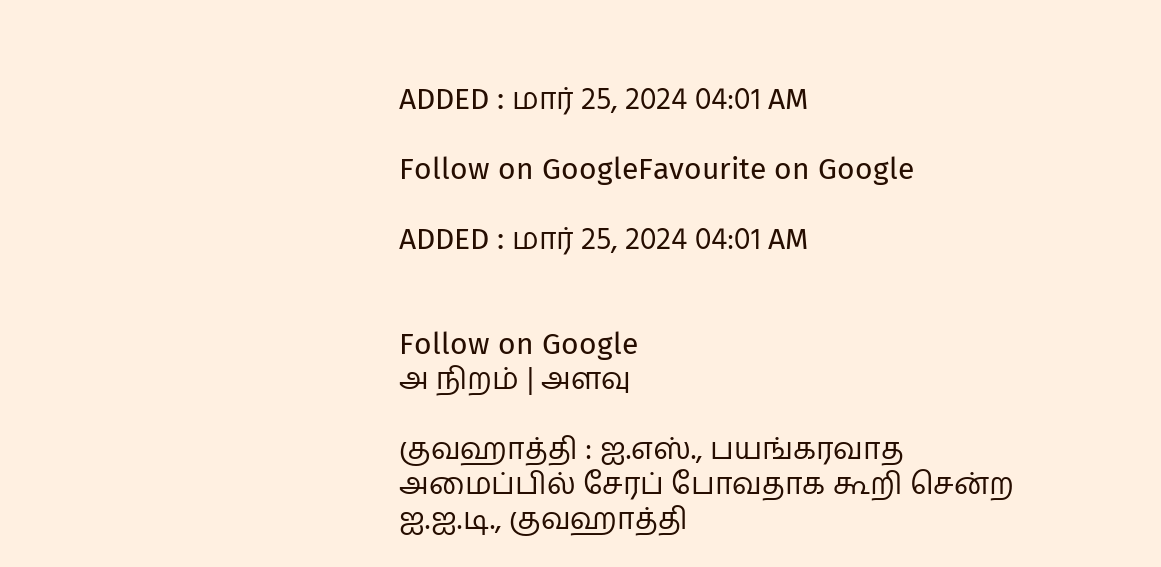ADDED : மார் 25, 2024 04:01 AM

Follow on GoogleFavourite on Google

ADDED : மார் 25, 2024 04:01 AM


Follow on Google
அ நிறம் | அளவு

குவஹாத்தி : ஐ.எஸ்., பயங்கரவாத அமைப்பில் சேரப் போவதாக கூறி சென்ற ஐ.ஐ.டி., குவஹாத்தி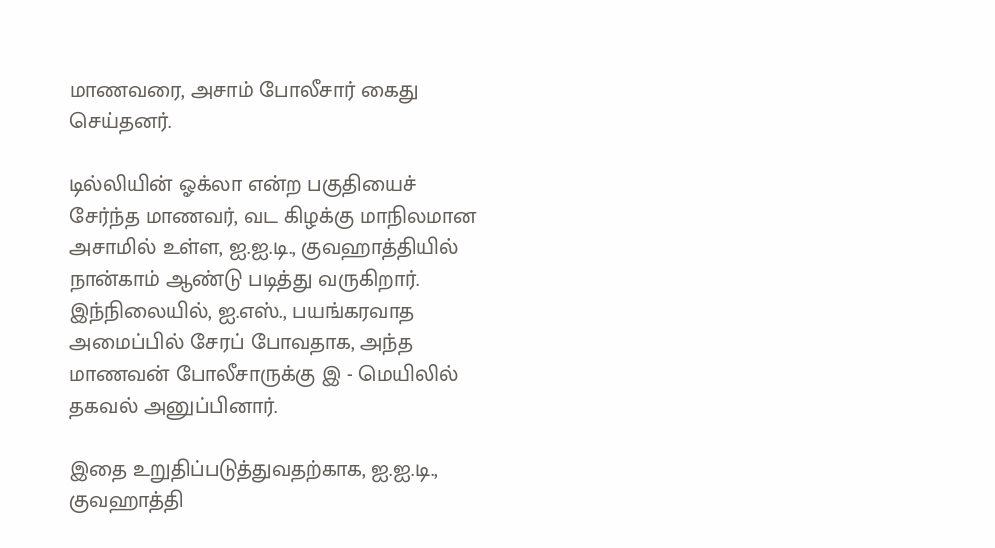மாணவரை, அசாம் போலீசார் கைது செய்தனர்.

டில்லியின் ஓக்லா என்ற பகுதியைச் சேர்ந்த மாணவர், வட கிழக்கு மாநிலமான அசாமில் உள்ள, ஐ.ஐ.டி., குவஹாத்தியில் நான்காம் ஆண்டு படித்து வருகிறார். இந்நிலையில், ஐ.எஸ்., பயங்கரவாத அமைப்பில் சேரப் போவதாக, அந்த மாணவன் போலீசாருக்கு இ - மெயிலில் தகவல் அனுப்பினார்.

இதை உறுதிப்படுத்துவதற்காக, ஐ.ஐ.டி., குவஹாத்தி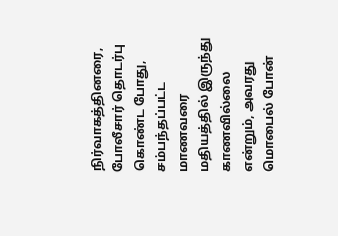நிர்வாகத்தினரை, போலீசார் தொடர்பு கொண்ட போது, சம்பந்தப்பட்ட மாணவரை மதியத்தில் இருந்து காணவில்லை என்றும், அவரது மொபைல் போன்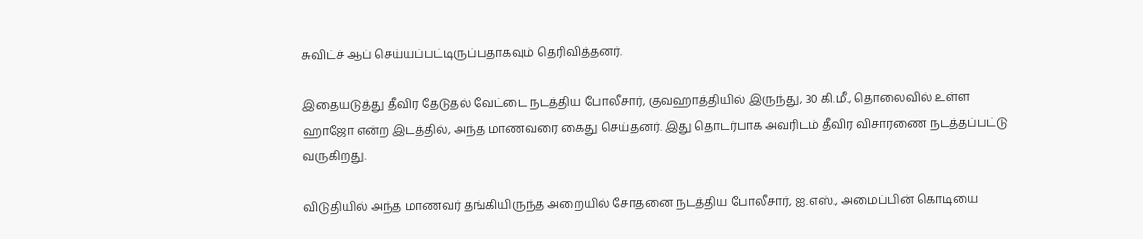சுவிட்ச் ஆப் செய்யப்பட்டிருப்பதாகவும் தெரிவித்தனர்.

இதையடுத்து தீவிர தேடுதல் வேட்டை நடத்திய போலீசார், குவஹாத்தியில் இருந்து, 30 கி.மீ., தொலைவில் உள்ள ஹாஜோ என்ற இடத்தில், அந்த மாணவரை கைது செய்தனர். இது தொடர்பாக அவரிடம் தீவிர விசாரணை நடத்தப்பட்டு வருகிறது.

விடுதியில் அந்த மாணவர் தங்கியிருந்த அறையில் சோதனை நடத்திய போலீசார், ஐ.எஸ்., அமைப்பின் கொடியை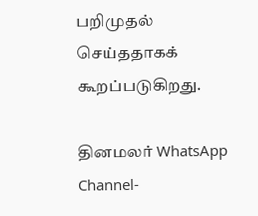பறிமுதல் செய்ததாகக் கூறப்படுகிறது.

தினமலர் WhatsApp Channel-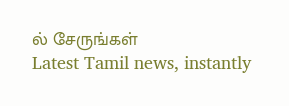ல் சேருங்கள்
Latest Tamil news, instantly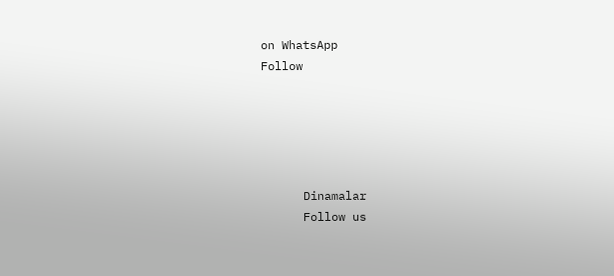on WhatsApp
Follow





      Dinamalar
      Follow us